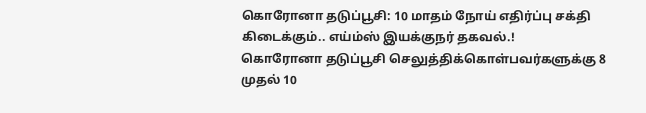கொரோனா தடுப்பூசி: 10 மாதம் நோய் எதிர்ப்பு சக்தி கிடைக்கும்.. எய்ம்ஸ் இயக்குநர் தகவல்.!
கொரோனா தடுப்பூசி செலுத்திக்கொள்பவர்களுக்கு 8 முதல் 10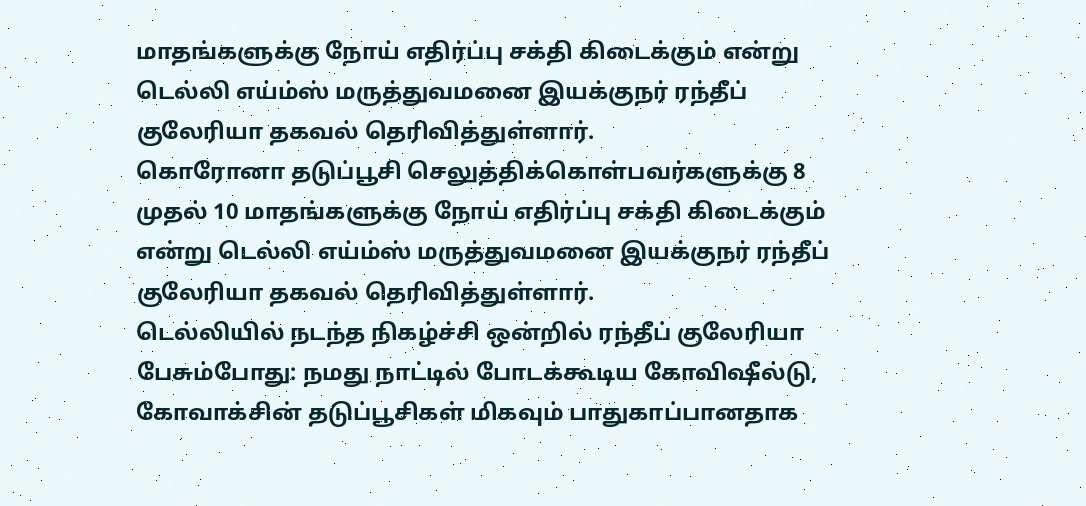மாதங்களுக்கு நோய் எதிர்ப்பு சக்தி கிடைக்கும் என்று டெல்லி எய்ம்ஸ் மருத்துவமனை இயக்குநர் ரந்தீப் குலேரியா தகவல் தெரிவித்துள்ளார்.
கொரோனா தடுப்பூசி செலுத்திக்கொள்பவர்களுக்கு 8 முதல் 10 மாதங்களுக்கு நோய் எதிர்ப்பு சக்தி கிடைக்கும் என்று டெல்லி எய்ம்ஸ் மருத்துவமனை இயக்குநர் ரந்தீப் குலேரியா தகவல் தெரிவித்துள்ளார்.
டெல்லியில் நடந்த நிகழ்ச்சி ஒன்றில் ரந்தீப் குலேரியா பேசும்போது: நமது நாட்டில் போடக்கூடிய கோவிஷீல்டு, கோவாக்சின் தடுப்பூசிகள் மிகவும் பாதுகாப்பானதாக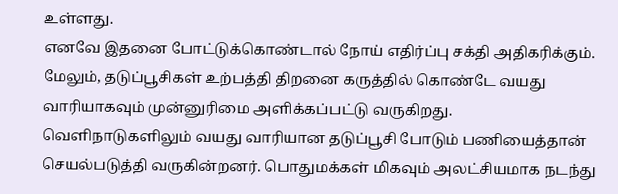உள்ளது.
எனவே இதனை போட்டுக்கொண்டால் நோய் எதிர்ப்பு சக்தி அதிகரிக்கும். மேலும், தடுப்பூசிகள் உற்பத்தி திறனை கருத்தில் கொண்டே வயது வாரியாகவும் முன்னுரிமை அளிக்கப்பட்டு வருகிறது.
வெளிநாடுகளிலும் வயது வாரியான தடுப்பூசி போடும் பணியைத்தான் செயல்படுத்தி வருகின்றனர். பொதுமக்கள் மிகவும் அலட்சியமாக நடந்து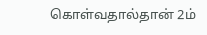கொள்வதால்தான் 2ம்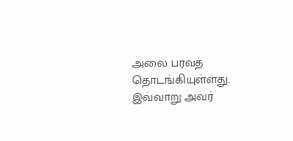அலை பரவத் தொடங்கியுள்ளது. இவ்வாறு அவர்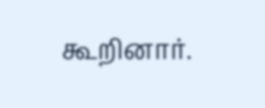கூறினார்.